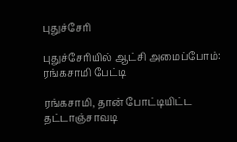புதுச்சேரி

புதுச்சேரியில் ஆட்சி அமைப்போம்: ரங்கசாமி பேட்டி

ரங்கசாமி, தான் போட்டியிட்ட தட்டாஞ்சாவடி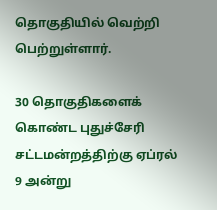தொகுதியில் வெற்றி பெற்றுள்ளார்.

30 தொகுதிகளைக் கொண்ட புதுச்சேரி சட்டமன்றத்திற்கு ஏப்ரல் 9 அன்று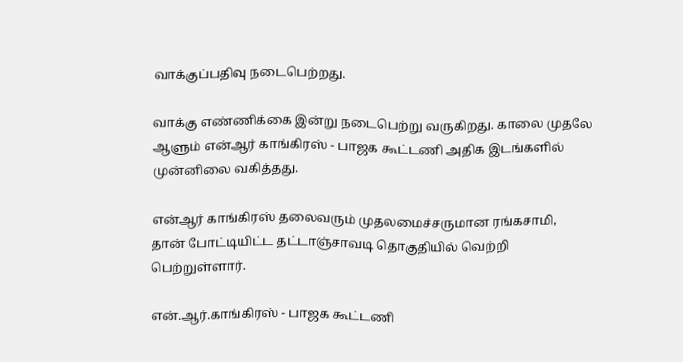வாக்குப்பதிவு நடைபெற்றது.

வாக்கு எண்ணிக்கை இன்று நடைபெற்று வருகிறது. காலை முதலே ஆளும் என்ஆர் காங்கிரஸ் - பாஜக கூட்டணி அதிக இடங்களில் முன்னிலை வகித்தது.

என்ஆர் காங்கிரஸ் தலைவரும் முதலமைச்சருமான ரங்கசாமி, தான் போட்டியிட்ட தட்டாஞ்சாவடி தொகுதியில் வெற்றி பெற்றுள்ளார்.

என்.ஆர்.காங்கிரஸ் - பாஜக கூட்டணி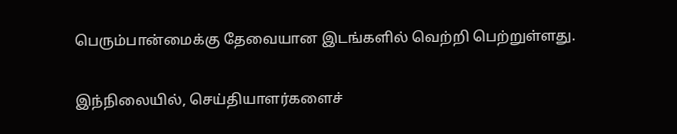பெரும்பான்மைக்கு தேவையான இடங்களில் வெற்றி பெற்றுள்ளது.

இந்நிலையில், செய்தியாளர்களைச்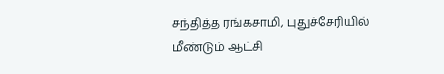சந்தித்த ரங்கசாமி, புதுச்சேரியில் மீண்டும் ஆட்சி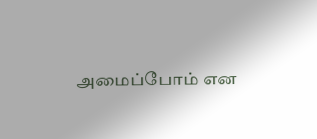அமைப்போம் என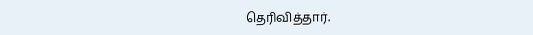தெரிவித்தார்.